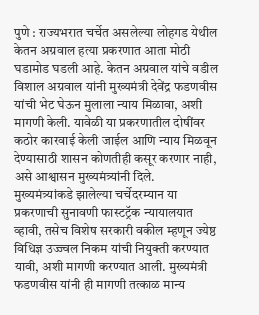पुणे : राज्यभरात चर्चेत असलेल्या लोहगड येथील केतन अग्रवाल हत्या प्रकरणात आता मोठी घडामोड घडली आहे. केतन अग्रवाल यांचे वडील विशाल अग्रवाल यांनी मुख्यमंत्री देवेंद्र फडणवीस यांची भेट घेऊन मुलाला न्याय मिळावा, अशी मागणी केली. यावेळी या प्रकरणातील दोषींवर कठोर कारवाई केली जाईल आणि न्याय मिळवून देण्यासाठी शासन कोणतीही कसूर करणार नाही, असे आश्वासन मुख्यमंत्र्यांनी दिले.
मुख्यमंत्र्यांकडे झालेल्या चर्चेदरम्यान या प्रकरणाची सुनावणी फास्टट्रॅक न्यायालयात व्हावी, तसेच विशेष सरकारी वकील म्हणून ज्येष्ठ विधिज्ञ उज्ज्वल निकम यांची नियुक्ती करण्यात यावी, अशी मागणी करण्यात आली. मुख्यमंत्री फडणवीस यांनी ही मागणी तत्काळ मान्य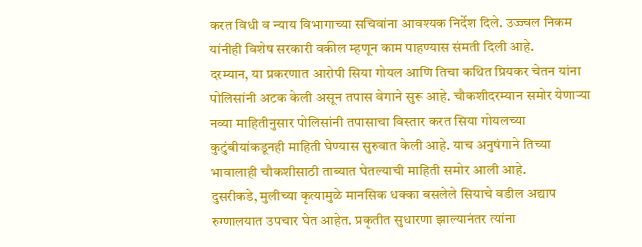करत विधी व न्याय विभागाच्या सचिवांना आवश्यक निर्देश दिले. उज्ज्वल निकम यांनीही विशेष सरकारी वकील म्हणून काम पाहण्यास संमती दिली आहे.
दरम्यान, या प्रकरणात आरोपी सिया गोयल आणि तिचा कथित प्रियकर चेतन यांना पोलिसांनी अटक केली असून तपास वेगाने सुरू आहे. चौकशीदरम्यान समोर येणाऱ्या नव्या माहितीनुसार पोलिसांनी तपासाचा विस्तार करत सिया गोयलच्या कुटुंबीयांकडूनही माहिती घेण्यास सुरुवात केली आहे. याच अनुषंगाने तिच्या भावालाही चौकशीसाठी ताब्यात घेतल्याची माहिती समोर आली आहे.
दुसरीकडे, मुलीच्या कृत्यामुळे मानसिक धक्का बसलेले सियाचे वडील अद्याप रुग्णालयात उपचार घेत आहेत. प्रकृतीत सुधारणा झाल्यानंतर त्यांना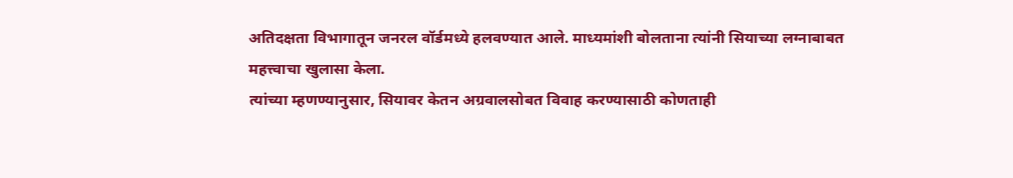अतिदक्षता विभागातून जनरल वॉर्डमध्ये हलवण्यात आले. माध्यमांशी बोलताना त्यांनी सियाच्या लग्नाबाबत महत्त्वाचा खुलासा केला.
त्यांच्या म्हणण्यानुसार, सियावर केतन अग्रवालसोबत विवाह करण्यासाठी कोणताही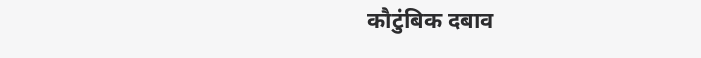कौटुंबिक दबाव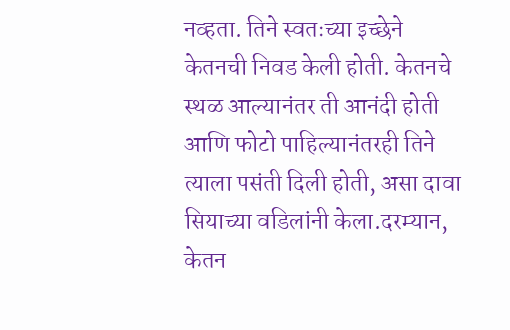नव्हता. तिने स्वतःच्या इच्छेने केतनची निवड केली होती. केतनचे स्थळ आल्यानंतर ती आनंदी होती आणि फोटो पाहिल्यानंतरही तिने त्याला पसंती दिली होती, असा दावा सियाच्या वडिलांनी केला.दरम्यान, केतन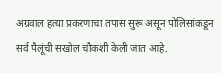अग्रवाल हत्या प्रकरणाचा तपास सुरू असून पोलिसांकडून सर्व पैलूंची सखोल चौकशी केली जात आहे.